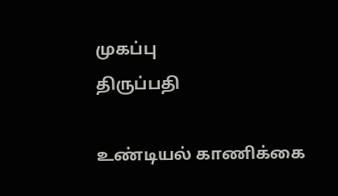முகப்பு
திருப்பதி

உண்டியல் காணிக்கை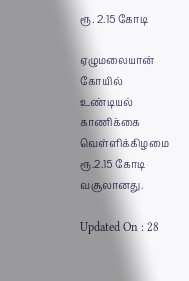ரூ. 2.15 கோடி

ஏழுமலையான் கோயில் உண்டியல் காணிக்கை வெள்ளிக்கிழமை ரூ.2.15 கோடி வசூலானது.

Updated On : 28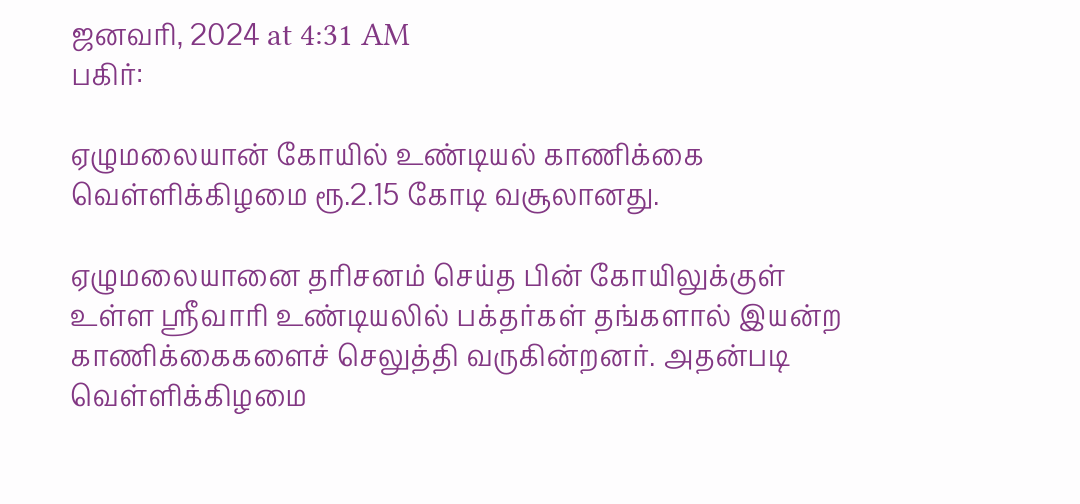ஜனவரி, 2024 at 4:31 AM
பகிர்:

ஏழுமலையான் கோயில் உண்டியல் காணிக்கை வெள்ளிக்கிழமை ரூ.2.15 கோடி வசூலானது.

ஏழுமலையானை தரிசனம் செய்த பின் கோயிலுக்குள் உள்ள ஸ்ரீவாரி உண்டியலில் பக்தர்கள் தங்களால் இயன்ற காணிக்கைகளைச் செலுத்தி வருகின்றனர். அதன்படி வெள்ளிக்கிழமை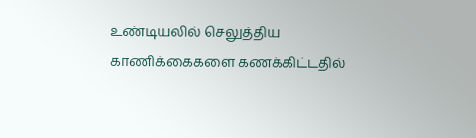உண்டியலில் செலுத்திய காணிக்கைகளை கணக்கிட்டதில்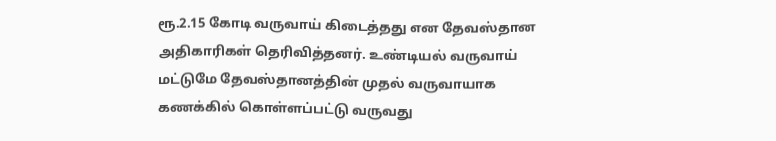ரூ.2.15 கோடி வருவாய் கிடைத்தது என தேவஸ்தான அதிகாரிகள் தெரிவித்தனர். உண்டியல் வருவாய் மட்டுமே தேவஸ்தானத்தின் முதல் வருவாயாக கணக்கில் கொள்ளப்பட்டு வருவது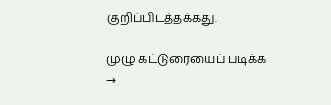குறிப்பிடத்தக்கது.

முழு கட்டுரையைப் படிக்க →